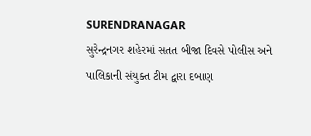SURENDRANAGAR
સુરેન્દ્રનગર શહેરમાં સતત બીજા દિવસે પોલીસ અને પાલિકાની સંયુક્ત ટીમ દ્વારા દબાણ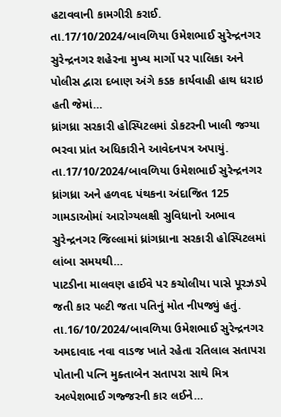હટાવવાની કામગીરી કરાઈ.
તા.17/10/2024/બાવળિયા ઉમેશભાઈ સુરેન્દ્રનગર સુરેન્દ્રનગર શહેરના મુખ્ય માર્ગો પર પાલિકા અને પોલીસ દ્વારા દબાણ અંગે કડક કાર્યવાહી હાથ ધરાઇ હતી જેમાં…
ધ્રાંગધ્રા સરકારી હોસ્પિટલમાં ડોકટરની ખાલી જગ્યા ભરવા પ્રાંત અધિકારીને આવેદનપત્ર અપાયું.
તા.17/10/2024/બાવળિયા ઉમેશભાઈ સુરેન્દ્રનગર ધ્રાંગધ્રા અને હળવદ પંથકના અંદાજિત 125 ગામડાઓમાં આરોગ્યલક્ષી સુવિધાનો અભાવ સુરેન્દ્રનગર જિલ્લામાં ધ્રાંગધ્રાના સરકારી હોસ્પિટલમાં લાંબા સમયથી…
પાટડીના માલવણ હાઈવે પર કચોલીયા પાસે પૂરઝડપે જતી કાર પલ્ટી જતા પતિનું મોત નીપજ્યું હતું.
તા.16/10/2024/બાવળિયા ઉમેશભાઈ સુરેન્દ્રનગર અમદાવાદ નવા વાડજ ખાતે રહેતા રતિલાલ સતાપરા પોતાની પત્નિ મુક્તાબેન સતાપરા સાથે મિત્ર અલ્પેશભાઈ ગજ્જરની કાર લઈને…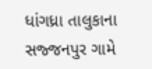ધાંગધ્રા તાલુકાના સજ્જનપુર ગામે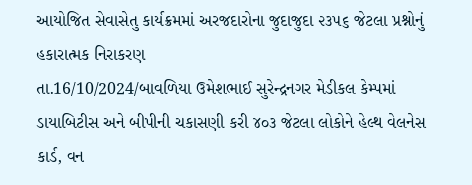આયોજિત સેવાસેતુ કાર્યક્રમમાં અરજદારોના જુદાજુદા ૨૩૫૬ જેટલા પ્રશ્નોનું હકારાત્મક નિરાકરણ
તા.16/10/2024/બાવળિયા ઉમેશભાઈ સુરેન્દ્રનગર મેડીકલ કેમ્પમાં ડાયાબિટીસ અને બીપીની ચકાસણી કરી ૪૦૩ જેટલા લોકોને હેલ્થ વેલનેસ કાર્ડ, વન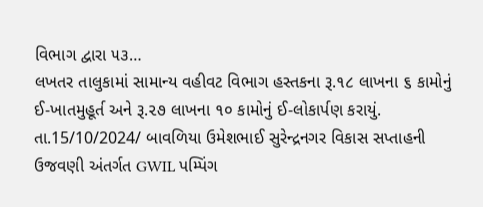વિભાગ દ્વારા ૫૩…
લખતર તાલુકામાં સામાન્ય વહીવટ વિભાગ હસ્તકના રૂ.૧૮ લાખના ૬ કામોનું ઈ-ખાતમુહૂર્ત અને રૂ.૨૭ લાખના ૧૦ કામોનું ઈ-લોકાર્પણ કરાયું.
તા.15/10/2024/ બાવળિયા ઉમેશભાઈ સુરેન્દ્રનગર વિકાસ સપ્તાહની ઉજવણી અંતર્ગત GWIL પમ્પિંગ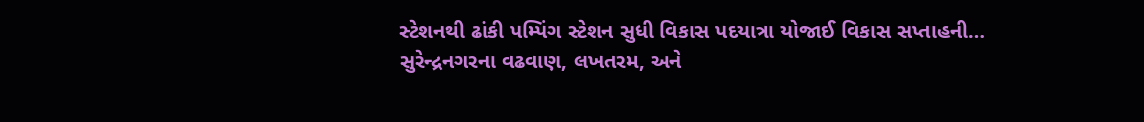સ્ટેશનથી ઢાંકી પમ્પિંગ સ્ટેશન સુધી વિકાસ પદયાત્રા યોજાઈ વિકાસ સપ્તાહની…
સુરેન્દ્રનગરના વઢવાણ, લખતરમ, અને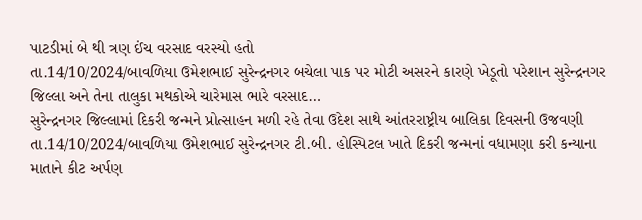પાટડીમાં બે થી ત્રણ ઈંચ વરસાદ વરસ્યો હતો
તા.14/10/2024/બાવળિયા ઉમેશભાઈ સુરેન્દ્રનગર બચેલા પાક પર મોટી અસરને કારણે ખેડૂતો પરેશાન સુરેન્દ્રનગર જિલ્લા અને તેના તાલુકા મથકોએ ચારેમાસ ભારે વરસાદ…
સુરેન્દ્રનગર જિલ્લામાં દિકરી જન્મને પ્રોત્સાહન મળી રહે તેવા ઉદેશ સાથે આંતરરાષ્ટ્રીય બાલિકા દિવસની ઉજવણી
તા.14/10/2024/બાવળિયા ઉમેશભાઈ સુરેન્દ્રનગર ટી.બી. હોસ્પિટલ ખાતે દિકરી જન્મનાં વધામણા કરી કન્યાના માતાને કીટ અર્પણ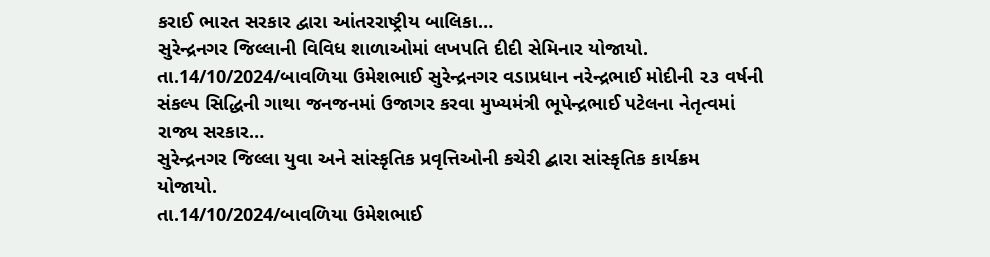કરાઈ ભારત સરકાર દ્વારા આંતરરાષ્ટ્રીય બાલિકા…
સુરેન્દ્રનગર જિલ્લાની વિવિધ શાળાઓમાં લખપતિ દીદી સેમિનાર યોજાયો.
તા.14/10/2024/બાવળિયા ઉમેશભાઈ સુરેન્દ્રનગર વડાપ્રધાન નરેન્દ્રભાઈ મોદીની ૨૩ વર્ષની સંકલ્પ સિદ્ધિની ગાથા જનજનમાં ઉજાગર કરવા મુખ્યમંત્રી ભૂપેન્દ્રભાઈ પટેલના નેતૃત્વમાં રાજ્ય સરકાર…
સુરેન્દ્રનગર જિલ્લા યુવા અને સાંસ્કૃતિક પ્રવૃત્તિઓની કચેરી દ્બારા સાંસ્કૃતિક કાર્યક્રમ યોજાયો.
તા.14/10/2024/બાવળિયા ઉમેશભાઈ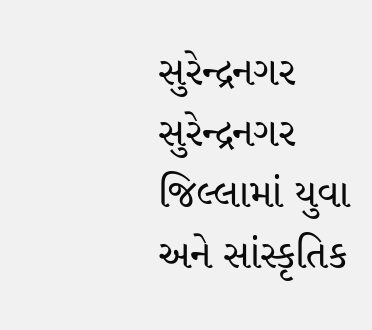સુરેન્દ્રનગર સુરેન્દ્રનગર જિલ્લામાં યુવા અને સાંસ્કૃતિક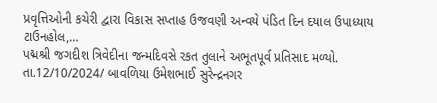પ્રવૃત્તિઓની કચેરી દ્વારા વિકાસ સપ્તાહ ઉજવણી અન્વયે પંડિત દિન દયાલ ઉપાધ્યાય ટાઉનહોલ,…
પદ્મશ્રી જગદીશ ત્રિવેદીના જન્મદિવસે રકત તુલાને અભૂતપૂર્વ પ્રતિસાદ મળ્યો.
તા.12/10/2024/ બાવળિયા ઉમેશભાઈ સુરેન્દ્રનગર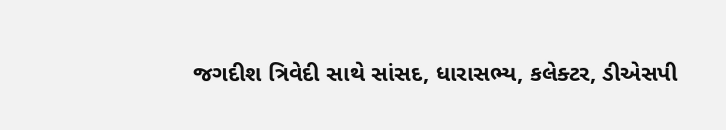જગદીશ ત્રિવેદી સાથે સાંસદ, ધારાસભ્ય, કલેક્ટર, ડીએસપી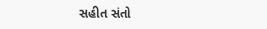સહીત સંતો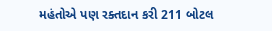મહંતોએ પણ રક્તદાન કરી 211 બોટલ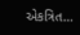એકત્રિત…